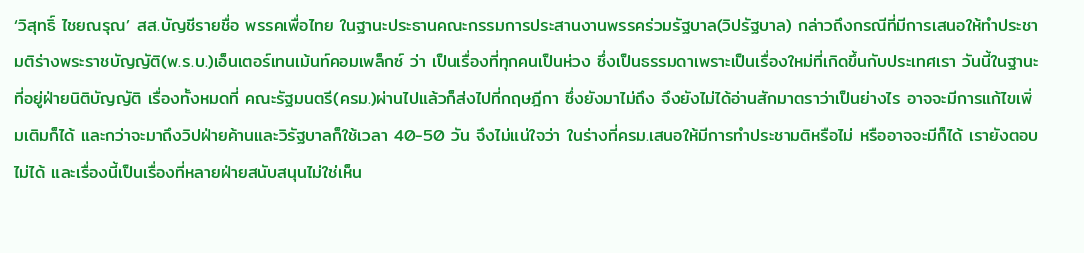‘วิสุทธิ์ ไชยณรุณ’ สส.บัญชีรายชื่อ พรรคเพื่อไทย ในฐานะประธานคณะกรรมการประสานงานพรรคร่วมรัฐบาล(วิปรัฐบาล) กล่าวถึงกรณีที่มีการเสนอให้ทำประชามติร่างพระราชบัญญัติ(พ.ร.บ.)เอ็นเตอร์เทนเม้นท์คอมเพล็กซ์ ว่า เป็นเรื่องที่ทุกคนเป็นห่วง ซึ่งเป็นธรรมดาเพราะเป็นเรื่องใหม่ที่เกิดขึ้นกับประเทศเรา วันนี้ในฐานะที่อยู่ฝ่ายนิติบัญญัติ เรื่องทั้งหมดที่ คณะรัฐมนตรี(ครม.)ผ่านไปแล้วก็ส่งไปที่กฤษฎีกา ซึ่งยังมาไม่ถึง จึงยังไม่ได้อ่านสักมาตราว่าเป็นย่างไร อาจจะมีการแก้ไขเพิ่มเติมก็ได้ และกว่าจะมาถึงวิปฝ่ายค้านและวิรัฐบาลก็ใช้เวลา 40-50 วัน จึงไม่แน่ใจว่า ในร่างที่ครม.เสนอให้มีการทำประชามติหรือไม่ หรืออาจจะมีก็ได้ เรายังตอบไม่ได้ และเรื่องนี้เป็นเรื่องที่หลายฝ่ายสนับสนุนไม่ใช่เห็น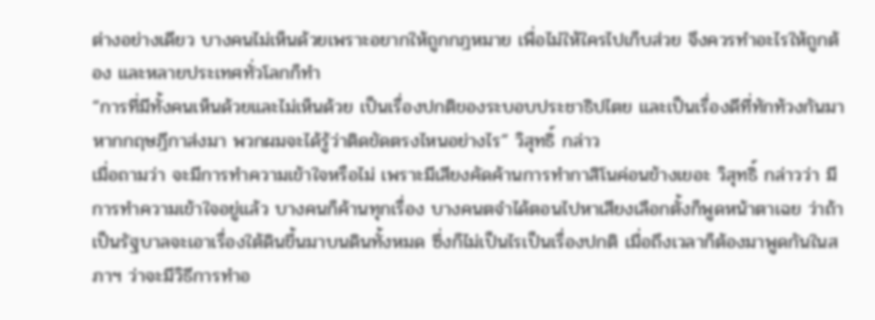ต่างอย่างเดียว บางคนไม่เห็นด้วยเพราะอยากให้ถูกกฎหมาย เพื่อไม่ให้ใครไปเก็บส่วย จึงควรทำอะไรให้ถูกต้อง และหลายประเทศทั่วโลกก็ทำ
“การที่มีทั้งคนเห็นด้วยและไม่เห็นด้วย เป็นเรื่องปกติของระบอบประชาธิปไตย และเป็นเรื่องดีที่ทักท้วงกันมา หากกฤษฎีกาส่งมา พวกผมจะได้รู้ว่าติดขัดตรงไหนอย่างไร” วิสุทธิ์ กล่าว
เมื่อถามว่า จะมีการทำความเข้าใจหรือไม่ เพราะมีเสียงคัดค้านการทำกาสิโนค่อนข้างเยอะ วิสุทธิ์ กล่าวว่า มีการทำความเข้าใจอยู่แล้ว บางคนก็ค้านทุกเรื่อง บางคนตจำได้ตอนไปหาเสียงเลือกตั้งก็พูดหน้าตาเฉย ว่าถ้าเป็นรัฐบาลจะเอาเรื่องใต้ดินขึ้นมาบนดินทั้งหมด ซึ่งก็ไม่เป็นไรเป็นเรื่องปกติ เมื่อถึงเวลาก็ต้องมาพูดกันในสภาฯ ว่าจะมีวิธีการทำอ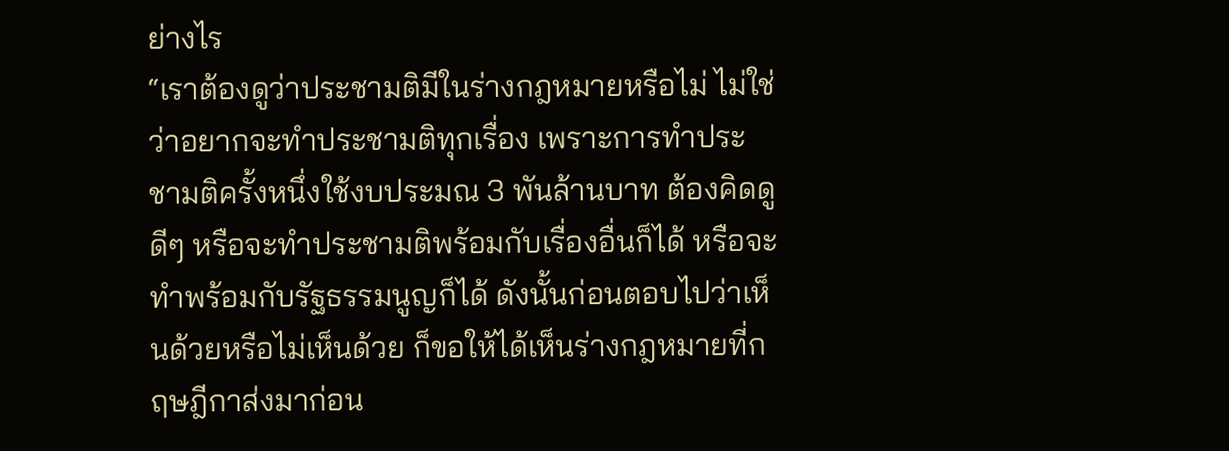ย่างไร
“เราต้องดูว่าประชามติมีในร่างกฎหมายหรือไม่ ไม่ใช่ว่าอยากจะทำประชามติทุกเรื่อง เพราะการทำประชามติครั้งหนึ่งใช้งบประมณ 3 พันล้านบาท ต้องคิดดูดีๆ หรือจะทำประชามติพร้อมกับเรื่องอื่นก็ได้ หรือจะทำพร้อมกับรัฐธรรมนูญก็ได้ ดังนั้นก่อนตอบไปว่าเห็นด้วยหรือไม่เห็นด้วย ก็ขอให้ได้เห็นร่างกฎหมายที่กฤษฎีกาส่งมาก่อน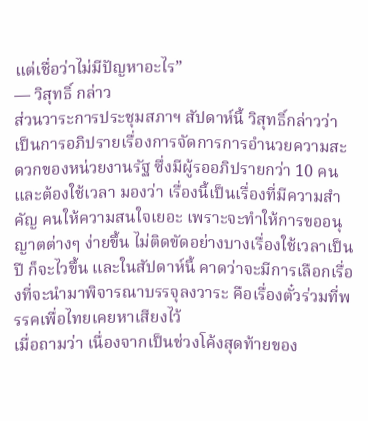แต่เชื่อว่าไม่มีปัญหาอะไร”
— วิสุทธิ์ กล่าว
ส่วนวาระการประชุมสภาฯ สัปดาห์นี้ วิสุทธิ์กล่าวว่า เป็นการอภิปรายเรื่องการจัดการการอำนวยความสะดวกของหน่วยงานรัฐ ซึ่งมีผู้รออภิปรายกว่า 10 คน และต้องใช้เวลา มองว่า เรื่องนี้เป็นเรื่องที่มีความสำคัญ คนให้ความสนใจเยอะ เพราะจะทำให้การขออนุญาตต่างๆ ง่ายขึ้น ไม่ติดขัดอย่างบางเรื่องใช้เวลาเป็นปี ก็จะไวขึ้น และในสัปดาห์นี้ คาดว่าจะมีการเลือกเรื่องที่จะนำมาพิจารณาบรรจุลงวาระ คือเรื่องตั๋วร่วมที่พรรคเพื่อไทยเคยหาเสียงไว้
เมื่อถามว่า เนื่องจากเป็นช่วงโค้งสุดท้ายของ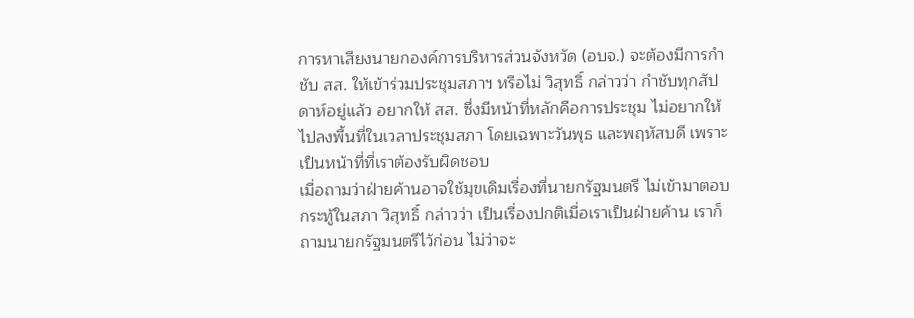การหาเสียงนายกองค์การบริหารส่วนจังหวัด (อบจ.) จะต้องมีการกำชับ สส. ให้เข้าร่วมประชุมสภาฯ หรือไม่ วิสุทธิ์ กล่าวว่า กำชับทุกสัปดาห์อยู่แล้ว อยากให้ สส. ซึ่งมีหน้าที่หลักคือการประชุม ไม่อยากให้ไปลงพื้นที่ในเวลาประชุมสภา โดยเฉพาะวันพุธ และพฤหัสบดี เพราะเป็นหน้าที่ที่เราต้องรับผิดชอบ
เมื่อถามว่าฝ่ายค้านอาจใช้มุขเดิมเรื่องที่นายกรัฐมนตรี ไม่เข้ามาตอบกระทู้ในสภา วิสุทธิ์ กล่าวว่า เป็นเรื่องปกติเมื่อเราเป็นฝ่ายค้าน เราก็ถามนายกรัฐมนตรีไว้ก่อน ไม่ว่าจะ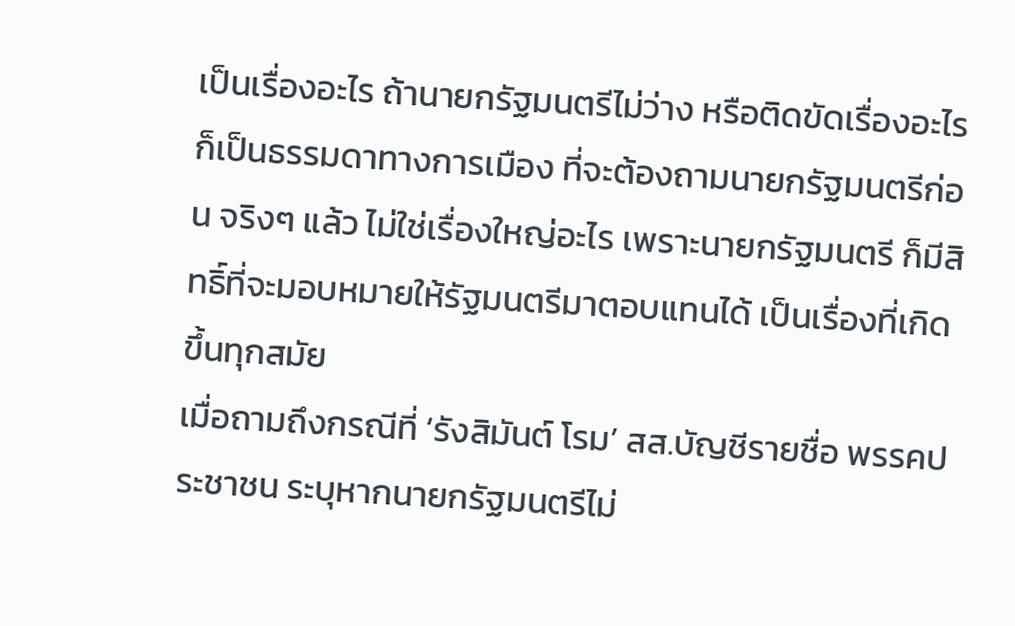เป็นเรื่องอะไร ถ้านายกรัฐมนตรีไม่ว่าง หรือติดขัดเรื่องอะไร ก็เป็นธรรมดาทางการเมือง ที่จะต้องถามนายกรัฐมนตรีก่อน จริงๆ แล้ว ไม่ใช่เรื่องใหญ่อะไร เพราะนายกรัฐมนตรี ก็มีสิทธิ์ที่จะมอบหมายให้รัฐมนตรีมาตอบแทนได้ เป็นเรื่องที่เกิดขึ้นทุกสมัย
เมื่อถามถึงกรณีที่ ‘รังสิมันต์ โรม’ สส.บัญชีรายชื่อ พรรคประชาชน ระบุหากนายกรัฐมนตรีไม่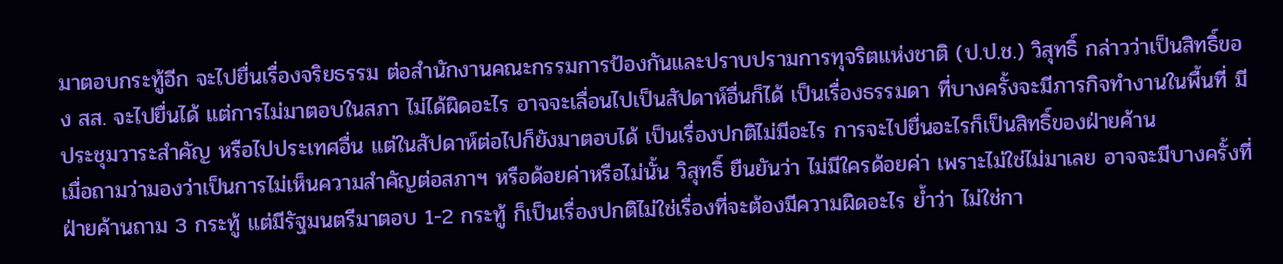มาตอบกระทู้อีก จะไปยื่นเรื่องจริยธรรม ต่อสำนักงานคณะกรรมการป้องกันและปราบปรามการทุจริตแห่งชาติ (ป.ป.ช.) วิสุทธิ์ กล่าวว่าเป็นสิทธิ์ของ สส. จะไปยื่นได้ แต่การไม่มาตอบในสภา ไม่ได้ผิดอะไร อาจจะเลื่อนไปเป็นสัปดาห์อื่นก็ได้ เป็นเรื่องธรรมดา ที่บางครั้งจะมีภารกิจทำงานในพื้นที่ มีประชุมวาระสำคัญ หรือไปประเทศอื่น แต่ในสัปดาห์ต่อไปก็ยังมาตอบได้ เป็นเรื่องปกติไม่มีอะไร การจะไปยื่นอะไรก็เป็นสิทธิ์ของฝ่ายค้าน
เมื่อถามว่ามองว่าเป็นการไม่เห็นความสำคัญต่อสภาฯ หรือด้อยค่าหรือไม่นั้น วิสุทธิ์ ยืนยันว่า ไม่มีใครด้อยค่า เพราะไม่ใช่ไม่มาเลย อาจจะมีบางครั้งที่ฝ่ายค้านถาม 3 กระทู้ แต่มีรัฐมนตรีมาตอบ 1-2 กระทู้ ก็เป็นเรื่องปกติไม่ใช่เรื่องที่จะต้องมีความผิดอะไร ย้ำว่า ไม่ใช่กา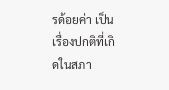รด้อยค่า เป็นเรื่องปกติที่เกิดในสภา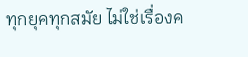ทุกยุคทุกสมัย ไม่ใช่เรื่องค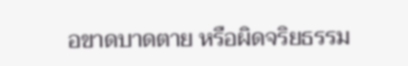อขาดบาดตาย หรือผิดจริยธรรม